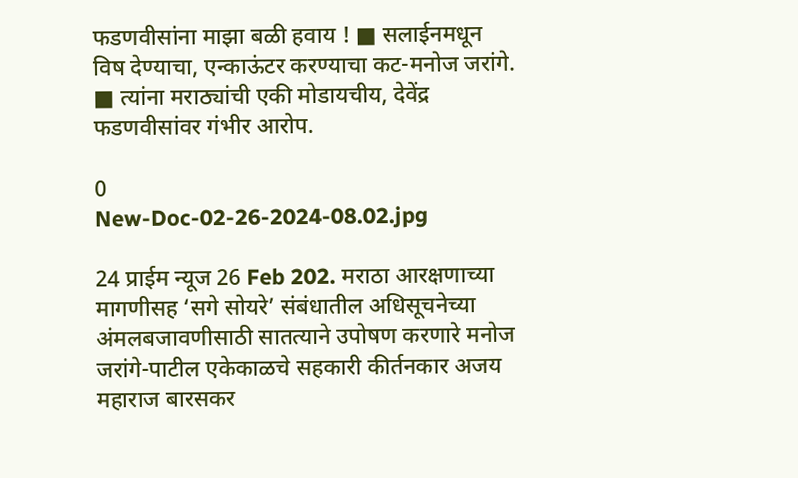फडणवीसांना माझा बळी हवाय ! ■ सलाईनमधून विष देण्याचा, एन्काऊंटर करण्याचा कट-मनोज जरांगे. ■ त्यांना मराठ्यांची एकी मोडायचीय, देवेंद्र फडणवीसांवर गंभीर आरोप.

0
New-Doc-02-26-2024-08.02.jpg

24 प्राईम न्यूज 26 Feb 202. मराठा आरक्षणाच्या मागणीसह ‘सगे सोयरे’ संबंधातील अधिसूचनेच्या अंमलबजावणीसाठी सातत्याने उपोषण करणारे मनोज जरांगे-पाटील एकेकाळचे सहकारी कीर्तनकार अजय महाराज बारसकर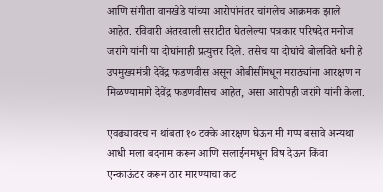आणि संगीता वानखेडे यांच्या आरोपांनंतर चांगलेच आक्रमक झाले आहेत. रविवारी अंतरवाली सराटीत घेतलेल्या पत्रकार परिषदेत मनोज जरांगे यांनी या दोघांनाही प्रत्युत्तर दिले. तसेच या दोघांचे बोलविते धनी हे उपमुख्यमंत्री देवेंद्र फडणवीस असून ओबीसींमधून मराठ्यांना आरक्षण न मिळण्यामागे देवेंद्र फडणवीसच आहेत, असा आरोपही जरांगे यांनी केला.

एवढ्यावरच न थांबता १० टक्के आरक्षण घेऊन मी गप्प बसावे अन्यथा आधी मला बदनाम करून आणि सलाईनमधून विष देऊन किंवा एन्काऊंटर करून ठार मारण्याचा कट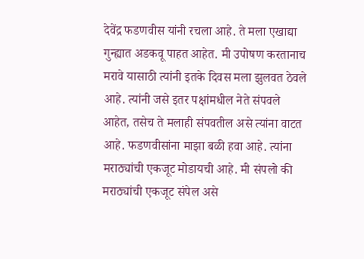देवेंद्र फडणवीस यांनी रचला आहे. ते मला एखाद्या गुन्ह्यात अडकवू पाहत आहेत. मी उपोषण करतानाच मरावे यासाठी त्यांनी इतके दिवस मला झुलवत ठेवले आहे. त्यांनी जसे इतर पक्षांमधील नेते संपवले आहेत, तसेच ते मलाही संपवतील असे त्यांना वाटत आहे. फडणवीसांना माझा बळी हवा आहे. त्यांना मराठ्यांची एकजूट मोडायची आहे. मी संपलो की मराठ्यांची एकजूट संपेल असे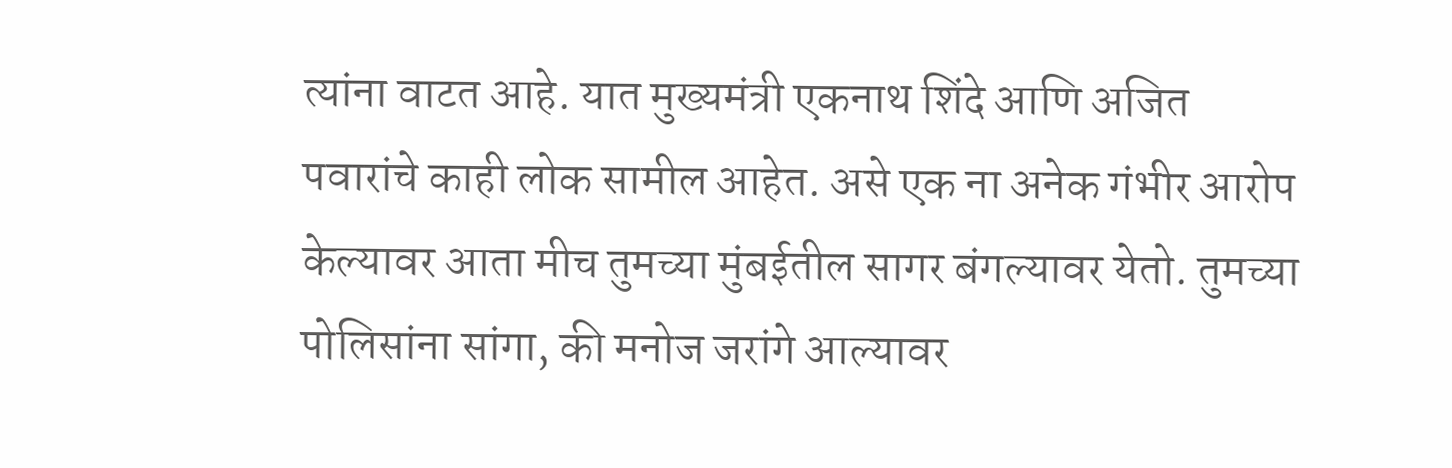त्यांना वाटत आहे. यात मुख्यमंत्री एकनाथ शिंदे आणि अजित पवारांचे काही लोक सामील आहेत. असे एक ना अनेक गंभीर आरोप केल्यावर आता मीच तुमच्या मुंबईतील सागर बंगल्यावर येतो. तुमच्या पोलिसांना सांगा, की मनोज जरांगे आल्यावर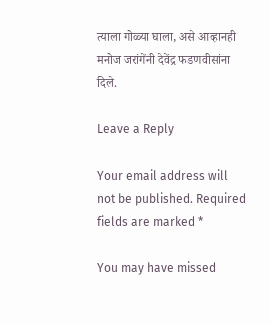त्याला गोळ्या घाला, असे आव्हानही मनोज जरांगेंनी देवेंद्र फडणवीसांना दिले.

Leave a Reply

Your email address will not be published. Required fields are marked *

You may have missed